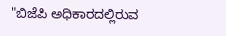"ಬಿಜೆಪಿ ಅಧಿಕಾರದಲ್ಲಿರುವ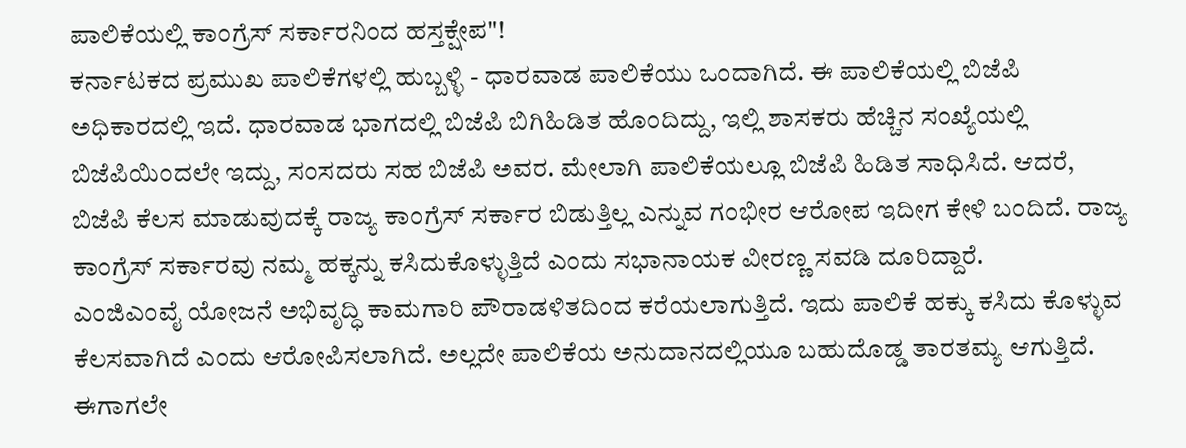ಪಾಲಿಕೆಯಲ್ಲಿ ಕಾಂಗ್ರೆಸ್ ಸರ್ಕಾರನಿಂದ ಹಸ್ತಕ್ಷೇಪ"!
ಕರ್ನಾಟಕದ ಪ್ರಮುಖ ಪಾಲಿಕೆಗಳಲ್ಲಿ ಹುಬ್ಬಳ್ಳಿ - ಧಾರವಾಡ ಪಾಲಿಕೆಯು ಒಂದಾಗಿದೆ. ಈ ಪಾಲಿಕೆಯಲ್ಲಿ ಬಿಜೆಪಿ ಅಧಿಕಾರದಲ್ಲಿ ಇದೆ. ಧಾರವಾಡ ಭಾಗದಲ್ಲಿ ಬಿಜೆಪಿ ಬಿಗಿಹಿಡಿತ ಹೊಂದಿದ್ದು, ಇಲ್ಲಿ ಶಾಸಕರು ಹೆಚ್ಚಿನ ಸಂಖ್ಯೆಯಲ್ಲಿ ಬಿಜೆಪಿಯಿಂದಲೇ ಇದ್ದು, ಸಂಸದರು ಸಹ ಬಿಜೆಪಿ ಅವರ. ಮೇಲಾಗಿ ಪಾಲಿಕೆಯಲ್ಲೂ ಬಿಜೆಪಿ ಹಿಡಿತ ಸಾಧಿಸಿದೆ. ಆದರೆ, ಬಿಜೆಪಿ ಕೆಲಸ ಮಾಡುವುದಕ್ಕೆ ರಾಜ್ಯ ಕಾಂಗ್ರೆಸ್ ಸರ್ಕಾರ ಬಿಡುತ್ತಿಲ್ಲ ಎನ್ನುವ ಗಂಭೀರ ಆರೋಪ ಇದೀಗ ಕೇಳಿ ಬಂದಿದೆ. ರಾಜ್ಯ ಕಾಂಗ್ರೆಸ್ ಸರ್ಕಾರವು ನಮ್ಮ ಹಕ್ಕನ್ನು ಕಸಿದುಕೊಳ್ಳುತ್ತಿದೆ ಎಂದು ಸಭಾನಾಯಕ ವೀರಣ್ಣ ಸವಡಿ ದೂರಿದ್ದಾರೆ.
ಎಂಜಿಎಂವೈ ಯೋಜನೆ ಅಭಿವೃದ್ಧಿ ಕಾಮಗಾರಿ ಪೌರಾಡಳಿತದಿಂದ ಕರೆಯಲಾಗುತ್ತಿದೆ. ಇದು ಪಾಲಿಕೆ ಹಕ್ಕು ಕಸಿದು ಕೊಳ್ಳುವ ಕೆಲಸವಾಗಿದೆ ಎಂದು ಆರೋಪಿಸಲಾಗಿದೆ. ಅಲ್ಲದೇ ಪಾಲಿಕೆಯ ಅನುದಾನದಲ್ಲಿಯೂ ಬಹುದೊಡ್ಡ ತಾರತಮ್ಯ ಆಗುತ್ತಿದೆ. ಈಗಾಗಲೇ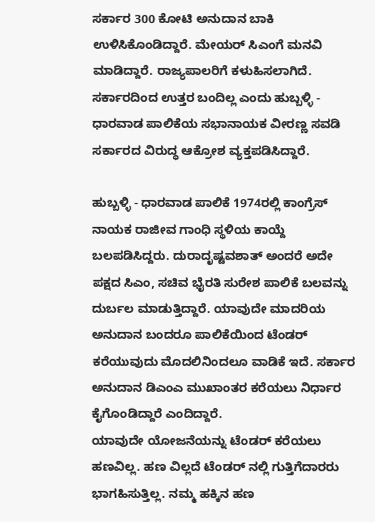ಸರ್ಕಾರ 300 ಕೋಟಿ ಅನುದಾನ ಬಾಕಿ ಉಳಿಸಿಕೊಂಡಿದ್ದಾರೆ. ಮೇಯರ್ ಸಿಎಂಗೆ ಮನವಿ ಮಾಡಿದ್ದಾರೆ. ರಾಜ್ಯಪಾಲರಿಗೆ ಕಳುಹಿಸಲಾಗಿದೆ. ಸರ್ಕಾರದಿಂದ ಉತ್ತರ ಬಂದಿಲ್ಲ ಎಂದು ಹುಬ್ಬಳ್ಳಿ - ಧಾರವಾಡ ಪಾಲಿಕೆಯ ಸಭಾನಾಯಕ ವೀರಣ್ಣ ಸವಡಿ ಸರ್ಕಾರದ ವಿರುದ್ಧ ಆಕ್ರೋಶ ವ್ಯಕ್ತಪಡಿಸಿದ್ದಾರೆ.

ಹುಬ್ಬಳ್ಳಿ - ಧಾರವಾಡ ಪಾಲಿಕೆ 1974ರಲ್ಲಿ ಕಾಂಗ್ರೆಸ್ ನಾಯಕ ರಾಜೀವ ಗಾಂಧಿ ಸ್ಥಳಿಯ ಕಾಯ್ದೆ ಬಲಪಡಿಸಿದ್ದರು. ದುರಾದೃಷ್ಟವಶಾತ್ ಅಂದರೆ ಅದೇ ಪಕ್ಷದ ಸಿಎಂ, ಸಚಿವ ಭೈರತಿ ಸುರೇಶ ಪಾಲಿಕೆ ಬಲವನ್ನು ದುರ್ಬಲ ಮಾಡುತ್ತಿದ್ದಾರೆ. ಯಾವುದೇ ಮಾದರಿಯ ಅನುದಾನ ಬಂದರೂ ಪಾಲಿಕೆಯಿಂದ ಟೆಂಡರ್ ಕರೆಯುವುದು ಮೊದಲಿನಿಂದಲೂ ವಾಡಿಕೆ ಇದೆ. ಸರ್ಕಾರ ಅನುದಾನ ಡಿಎಂಎ ಮುಖಾಂತರ ಕರೆಯಲು ನಿರ್ಧಾರ ಕೈಗೊಂಡಿದ್ದಾರೆ ಎಂದಿದ್ದಾರೆ.
ಯಾವುದೇ ಯೋಜನೆಯನ್ನು ಟೆಂಡರ್ ಕರೆಯಲು ಹಣವಿಲ್ಲ. ಹಣ ವಿಲ್ಲದೆ ಟೆಂಡರ್ ನಲ್ಲಿ ಗುತ್ತಿಗೆದಾರರು ಭಾಗಹಿಸುತ್ತಿಲ್ಲ. ನಮ್ಮ ಹಕ್ಕಿನ ಹಣ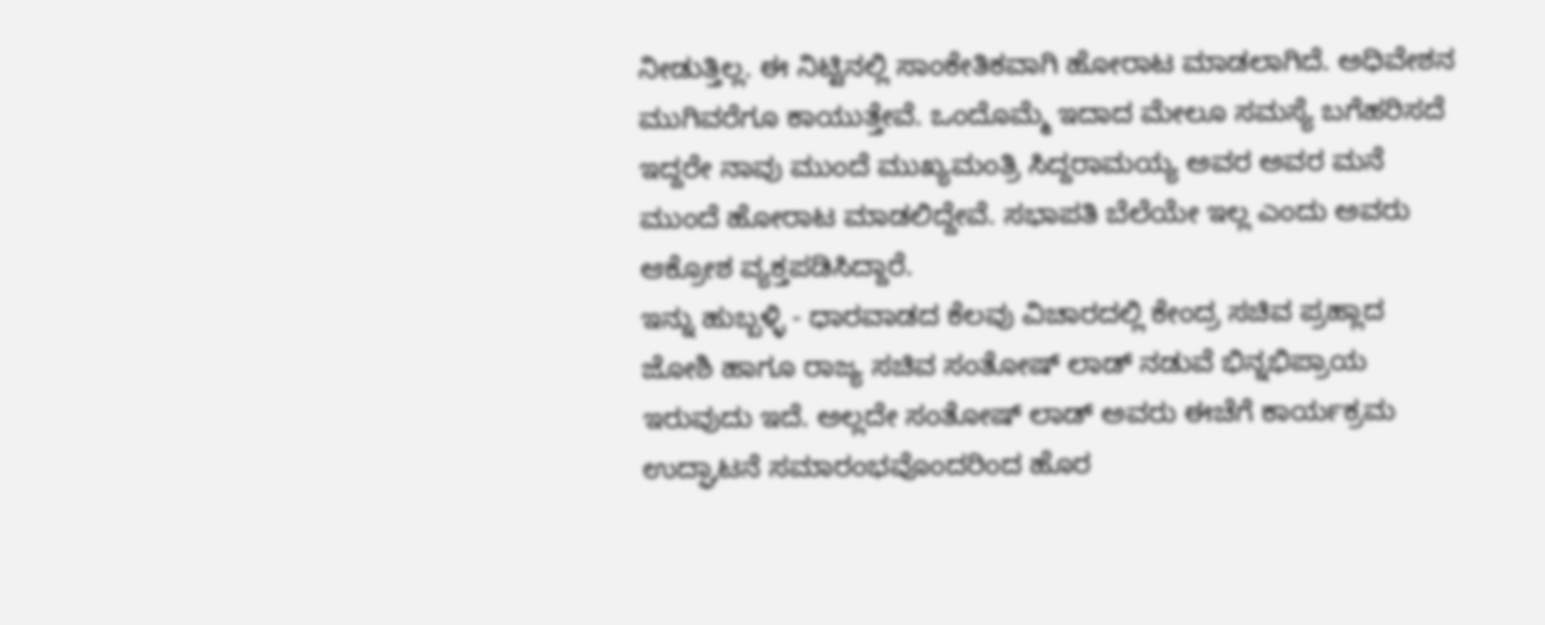ನೀಡುತ್ತಿಲ್ಲ. ಈ ನಿಟ್ಟಿನಲ್ಲಿ ಸಾಂಕೇತಿಕವಾಗಿ ಹೋರಾಟ ಮಾಡಲಾಗಿದೆ. ಅಧಿವೇಶನ ಮುಗಿವರೆಗೂ ಕಾಯುತ್ತೇವೆ. ಒಂದೊಮ್ಮೆ ಇದಾದ ಮೇಲೂ ಸಮಸ್ಯೆ ಬಗೆಹರಿಸದೆ ಇದ್ದರೇ ನಾವು ಮುಂದೆ ಮುಖ್ಯಮಂತ್ರಿ ಸಿದ್ದರಾಮಯ್ಯ ಅವರ ಅವರ ಮನೆ ಮುಂದೆ ಹೋರಾಟ ಮಾಡಲಿದ್ದೇವೆ. ಸಭಾಪತಿ ಬೆಲೆಯೇ ಇಲ್ಲ ಎಂದು ಅವರು ಆಕ್ರೋಶ ವ್ಯಕ್ತಪಡಿಸಿದ್ದಾರೆ.
ಇನ್ನು ಹುಬ್ಬಳ್ಳಿ - ಧಾರವಾಡದ ಕೆಲವು ವಿಚಾರದಲ್ಲಿ ಕೇಂದ್ರ ಸಚಿವ ಪ್ರಹ್ಲಾದ ಜೋಶಿ ಹಾಗೂ ರಾಜ್ಯ ಸಚಿವ ಸಂತೋಷ್ ಲಾಡ್ ನಡುವೆ ಭಿನ್ನಭಿಪ್ರಾಯ ಇರುವುದು ಇದೆ. ಅಲ್ಲದೇ ಸಂತೋಷ್ ಲಾಡ್ ಅವರು ಈಚೆಗೆ ಕಾರ್ಯಕ್ರಮ ಉದ್ಘಾಟನೆ ಸಮಾರಂಭವೊಂದರಿಂದ ಹೊರ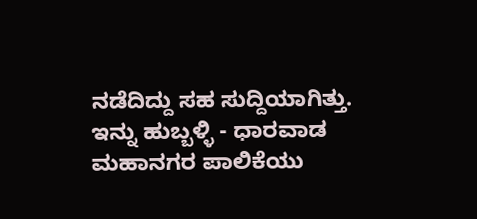ನಡೆದಿದ್ದು ಸಹ ಸುದ್ದಿಯಾಗಿತ್ತು.
ಇನ್ನು ಹುಬ್ಬಳ್ಳಿ - ಧಾರವಾಡ ಮಹಾನಗರ ಪಾಲಿಕೆಯು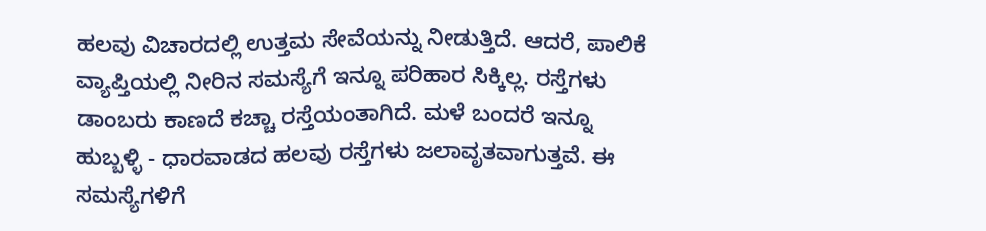ಹಲವು ವಿಚಾರದಲ್ಲಿ ಉತ್ತಮ ಸೇವೆಯನ್ನು ನೀಡುತ್ತಿದೆ. ಆದರೆ, ಪಾಲಿಕೆ ವ್ಯಾಪ್ತಿಯಲ್ಲಿ ನೀರಿನ ಸಮಸ್ಯೆಗೆ ಇನ್ನೂ ಪರಿಹಾರ ಸಿಕ್ಕಿಲ್ಲ. ರಸ್ತೆಗಳು ಡಾಂಬರು ಕಾಣದೆ ಕಚ್ಚಾ ರಸ್ತೆಯಂತಾಗಿದೆ. ಮಳೆ ಬಂದರೆ ಇನ್ನೂ ಹುಬ್ಬಳ್ಳಿ - ಧಾರವಾಡದ ಹಲವು ರಸ್ತೆಗಳು ಜಲಾವೃತವಾಗುತ್ತವೆ. ಈ ಸಮಸ್ಯೆಗಳಿಗೆ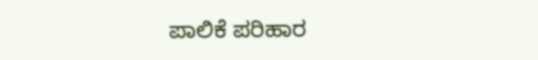ಪಾಲಿಕೆ ಪರಿಹಾರ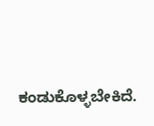ಕಂಡುಕೊಳ್ಳಬೇಕಿದೆ.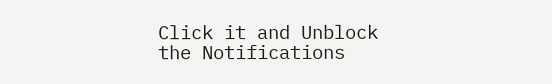Click it and Unblock the Notifications